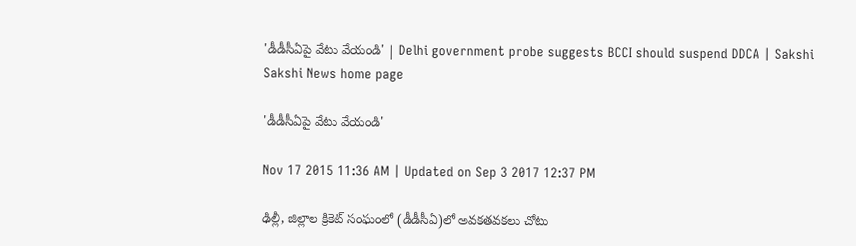'డీడీసీఏపై వేటు వేయండి' | Delhi government probe suggests BCCI should suspend DDCA | Sakshi
Sakshi News home page

'డీడీసీఏపై వేటు వేయండి'

Nov 17 2015 11:36 AM | Updated on Sep 3 2017 12:37 PM

ఢిల్లీ, జిల్లాల క్రికెట్ సంఘంలో (డీడీసీఏ)లో అవకతవకలు చోటు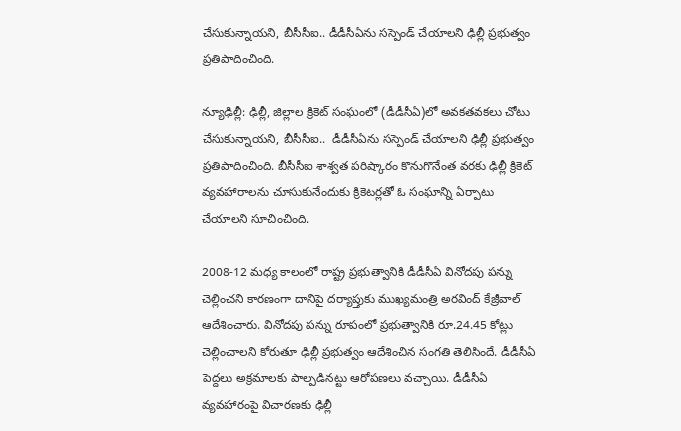చేసుకున్నాయని, బీసీసీఐ.. డీడీసీఏను సస్పెండ్ చేయాలని ఢిల్లీ ప్రభుత్వం ప్రతిపాదించింది.

న్యూఢిల్లీ: ఢిల్లీ, జిల్లాల క్రికెట్ సంఘంలో (డీడీసీఏ)లో అవకతవకలు చోటు చేసుకున్నాయని, బీసీసీఐ..  డీడీసీఏను సస్పెండ్ చేయాలని ఢిల్లీ ప్రభుత్వం ప్రతిపాదించింది. బీసీసీఐ శాశ్వత పరిష్కారం కొనుగొనేంత వరకు ఢిల్లీ క్రికెట్ వ్యవహారాలను చూసుకునేందుకు క్రికెటర్లతో ఓ సంఘాన్ని ఏర్పాటు చేయాలని సూచించింది.

2008-12 మధ్య కాలంలో రాష్ట్ర ప్రభుత్వానికి డీడీసీఏ వినోదపు పన్ను చెల్లించని కారణంగా దానిపై దర్యాప్తుకు ముఖ్యమంత్రి అరవింద్ కేజ్రీవాల్ ఆదేశించారు. వినోదపు పన్ను రూపంలో ప్రభుత్వానికి రూ.24.45 కోట్లు చెల్లించాలని కోరుతూ ఢిల్లీ ప్రభుత్వం ఆదేశించిన సంగతి తెలిసిందే. డీడీసీఏ పెద్దలు అక్రమాలకు పాల్పడినట్టు ఆరోపణలు వచ్చాయి. డీడీసీఏ వ్యవహారంపై విచారణకు ఢిల్లీ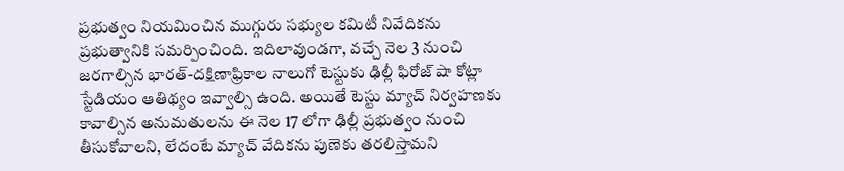ప్రభుత్వం నియమించిన ముగ్గురు సభ్యుల కమిటీ నివేదికను ప్రభుత్వానికి సమర్పించింది. ఇదిలావుండగా, వచ్చే నెల 3 నుంచి జరగాల్సిన భారత్-దక్షిణాఫ్రికాల నాలుగో టెస్టుకు ఢిల్లీ ఫిరోజ్ షా కోట్లా స్టేడియం ఆతిథ్యం ఇవ్వాల్సి ఉంది. అయితే టెస్టు మ్యాచ్ నిర్వహణకు కావాల్సిన అనుమతులను ఈ నెల 17 లోగా ఢిల్లీ ప్రభుత్వం నుంచి తీసుకోవాలని, లేదంటే మ్యాచ్ వేదికను పుణెకు తరలిస్తామని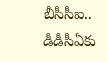బీసీసీఐ.. డీడీసీఏకు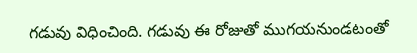గడువు విధించింది. గడువు ఈ రోజుతో ముగయనుండటంతో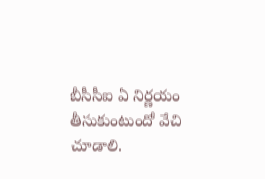బీసీసీఐ ఏ నిర్ణయం తీసుకుంటుందో వేచి చూడాలి.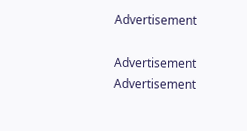Advertisement

Advertisement
Advertisement